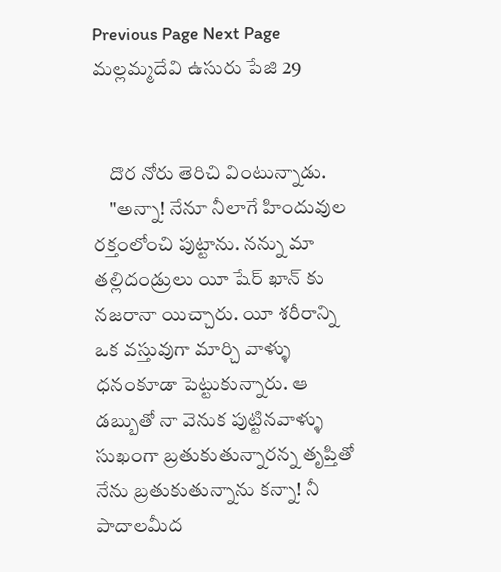Previous Page Next Page
మల్లమ్మదేవి ఉసురు పేజి 29


    దొర నోరు తెరిచి వింటున్నాడు.
    "అన్నా! నేనూ నీలాగే హిందువుల రక్తంలోంచి పుట్టాను. నన్ను మా తల్లిదండ్రులు యీ షేర్ ఖాన్ కు నజరానా యిచ్చారు. యీ శరీరాన్ని ఒక వస్తువుగా మార్చి వాళ్ళు ధనంకూడా పెట్టుకున్నారు. ఆ డబ్బుతో నా వెనుక పుట్టినవాళ్ళు సుఖంగా బ్రతుకుతున్నారన్న తృప్తితో నేను బ్రతుకుతున్నాను కన్నా! నీ పాదాలమీద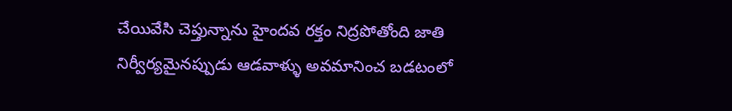చేయివేసి చెప్తున్నాను హైందవ రక్తం నిద్రపోతోంది జాతి నిర్వీర్యమైనప్పుడు ఆడవాళ్ళు అవమానించ బడటంలో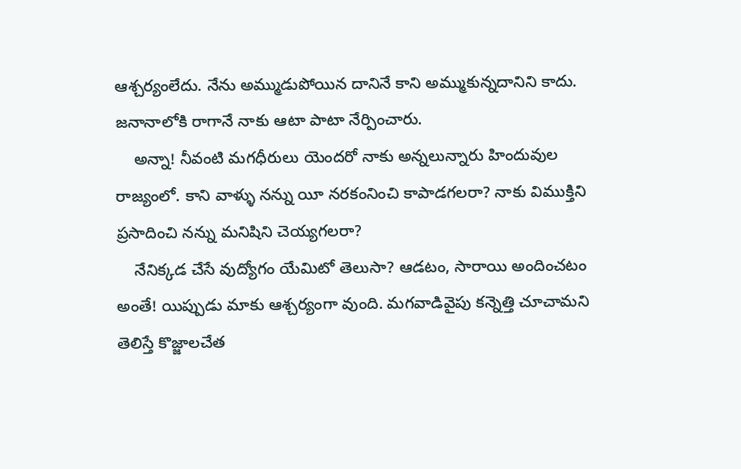ఆశ్చర్యంలేదు. నేను అమ్ముడుపోయిన దానినే కాని అమ్ముకున్నదానిని కాదు. జనానాలోకి రాగానే నాకు ఆటా పాటా నేర్పించారు.
    అన్నా! నీవంటి మగధీరులు యెందరో నాకు అన్నలున్నారు హిందువుల రాజ్యంలో. కాని వాళ్ళు నన్ను యీ నరకంనించి కాపాడగలరా? నాకు విముక్తిని ప్రసాదించి నన్ను మనిషిని చెయ్యగలరా?
    నేనిక్కడ చేసే వుద్యోగం యేమిటో తెలుసా? ఆడటం, సారాయి అందించటం అంతే! యిప్పుడు మాకు ఆశ్చర్యంగా వుంది. మగవాడివైపు కన్నెత్తి చూచామని తెలిస్తే కొజ్జాలచేత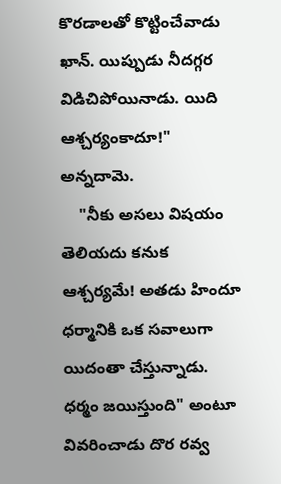కొరడాలతో కొట్టించేవాడు ఖాన్. యిప్పుడు నీదగ్గర విడిచిపోయినాడు. యిది ఆశ్చర్యంకాదూ!" అన్నదామె.
    "నీకు అసలు విషయం తెలియదు కనుక ఆశ్చర్యమే! అతడు హిందూ ధర్మానికి ఒక సవాలుగా యిదంతా చేస్తున్నాడు. ధర్మం జయిస్తుంది" అంటూ వివరించాడు దొర రవ్వ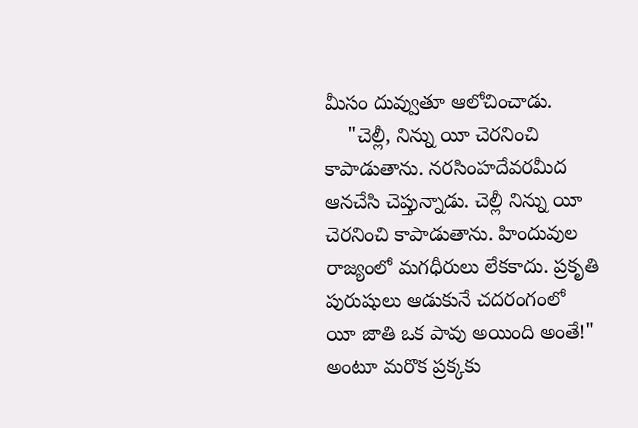మీసం దువ్వుతూ ఆలోచించాడు.
    "చెల్లీ, నిన్ను యీ చెరనించి కాపాడుతాను. నరసింహదేవరమీద ఆనచేసి చెప్తున్నాడు. చెల్లీ నిన్ను యీ చెరనించి కాపాడుతాను. హిందువుల రాజ్యంలో మగధీరులు లేకకాదు. ప్రకృతి పురుషులు ఆడుకునే చదరంగంలో యీ జాతి ఒక పావు అయింది అంతే!" అంటూ మరొక ప్రక్కకు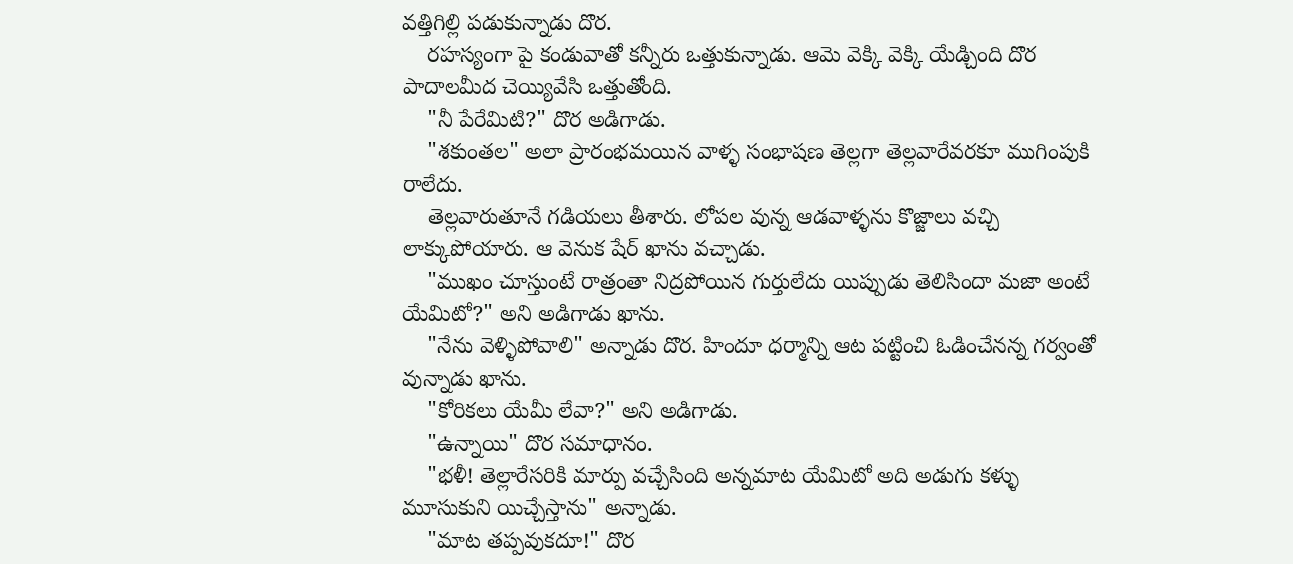వత్తిగిల్లి పడుకున్నాడు దొర.
    రహస్యంగా పై కండువాతో కన్నీరు ఒత్తుకున్నాడు. ఆమె వెక్కి వెక్కి యేడ్చింది దొర పాదాలమీద చెయ్యివేసి ఒత్తుతోంది.
    "నీ పేరేమిటి?" దొర అడిగాడు.
    "శకుంతల" అలా ప్రారంభమయిన వాళ్ళ సంభాషణ తెల్లగా తెల్లవారేవరకూ ముగింపుకి రాలేదు.
    తెల్లవారుతూనే గడియలు తీశారు. లోపల వున్న ఆడవాళ్ళను కొజ్జాలు వచ్చి లాక్కుపోయారు. ఆ వెనుక షేర్ ఖాను వచ్చాడు.
    "ముఖం చూస్తుంటే రాత్రంతా నిద్రపోయిన గుర్తులేదు యిప్పుడు తెలిసిందా మజా అంటే యేమిటో?" అని అడిగాడు ఖాను.
    "నేను వెళ్ళిపోవాలి" అన్నాడు దొర. హిందూ ధర్మాన్ని ఆట పట్టించి ఓడించేనన్న గర్వంతో వున్నాడు ఖాను.
    "కోరికలు యేమీ లేవా?" అని అడిగాడు.
    "ఉన్నాయి" దొర సమాధానం.
    "భళీ! తెల్లారేసరికి మార్పు వచ్చేసింది అన్నమాట యేమిటో అది అడుగు కళ్ళు మూసుకుని యిచ్చేస్తాను" అన్నాడు.
    "మాట తప్పవుకదూ!" దొర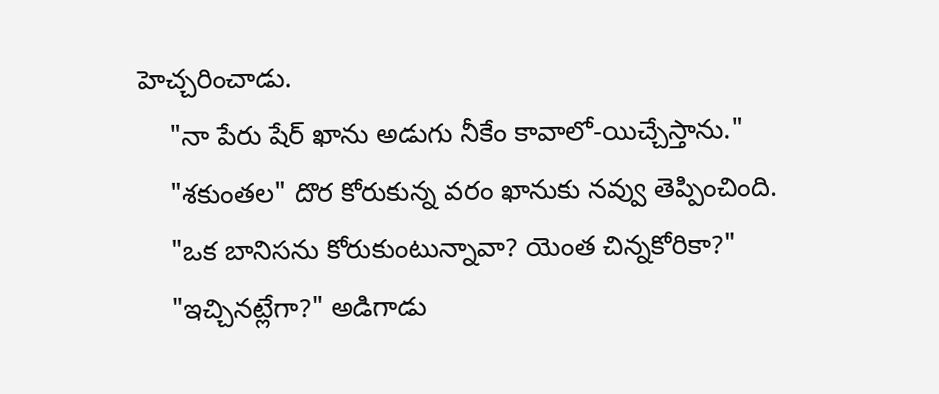హెచ్చరించాడు.
    "నా పేరు షేర్ ఖాను అడుగు నీకేం కావాలో-యిచ్చేస్తాను."
    "శకుంతల" దొర కోరుకున్న వరం ఖానుకు నవ్వు తెప్పించింది.
    "ఒక బానిసను కోరుకుంటున్నావా? యెంత చిన్నకోరికా?"
    "ఇచ్చినట్లేగా?" అడిగాడు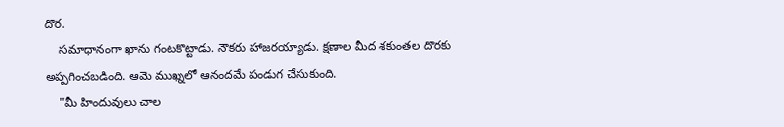దొర.
    సమాధానంగా ఖాను గంటకొట్టాడు. నౌకరు హాజరయ్యాడు. క్షణాల మీద శకుంతల దొరకు అప్పగించబడింది. ఆమె ముఖ్నలో ఆనందమే పండుగ చేసుకుంది.
    "మీ హిందువులు చాల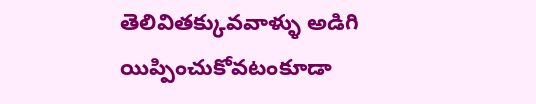తెలివితక్కువవాళ్ళు అడిగి యిప్పించుకోవటంకూడా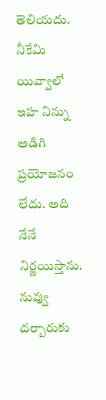తెలియదు. నీకేమి యివ్వాలో ఇహ నిన్ను అడిగి ప్రయోజనం లేదు. అది నేనే నిర్ణయిస్తాను. నువ్వు దర్బారుకు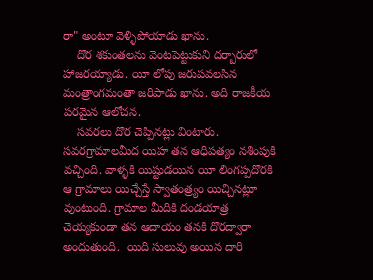రా" అంటూ వెళ్ళిపోయాడు ఖాను.
    దొర శకుంతలను వెంటపెట్టుకుని దర్బారులో హాజరయ్యాడు. యీ లోపు జరుపవలసిన మంత్రాంగమంతా జరిపాడు ఖాను. అది రాజకీయ పరమైన ఆలోచన.
    సవరలు దొర చెప్పినట్లు వింటారు. సవరగ్రామాలమీద యిహ తన ఆధిపత్యం నశింపుకి వచ్చింది. వాళ్ళకి యిష్టుడయిన యీ లింగప్పదొరకి ఆ గ్రామాలు యిచ్చేస్తే స్వాతంత్ర్యం యిచ్చినట్లూ వుంటుంది. గ్రామాల మీదికి దండయాత్ర చెయ్యకుండా తన ఆదాయం తనకి దొరద్వారా అందుతుంది.  యిది సులువు అయిన దారి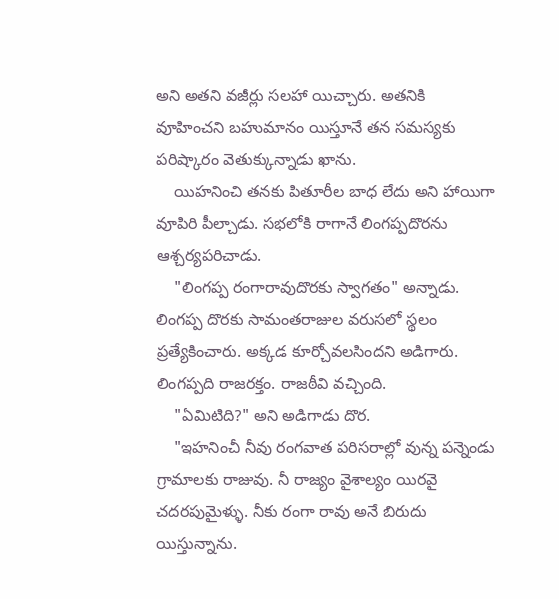అని అతని వజీర్లు సలహా యిచ్చారు. అతనికి వూహించని బహుమానం యిస్తూనే తన సమస్యకు పరిష్కారం వెతుక్కున్నాడు ఖాను.
    యిహనించి తనకు పితూరీల బాధ లేదు అని హాయిగా వూపిరి పీల్చాడు. సభలోకి రాగానే లింగప్పదొరను ఆశ్చర్యపరిచాడు.
    "లింగప్ప రంగారావుదొరకు స్వాగతం" అన్నాడు. లింగప్ప దొరకు సామంతరాజుల వరుసలో స్థలం ప్రత్యేకించారు. అక్కడ కూర్చోవలసిందని అడిగారు. లింగప్పది రాజరక్తం. రాజఠీవి వచ్చింది.
    "ఏమిటిది?" అని అడిగాడు దొర.
    "ఇహనించీ నీవు రంగవాత పరిసరాల్లో వున్న పన్నెండు గ్రామాలకు రాజువు. నీ రాజ్యం వైశాల్యం యిరవై చదరపుమైళ్ళు. నీకు రంగా రావు అనే బిరుదు యిస్తున్నాను.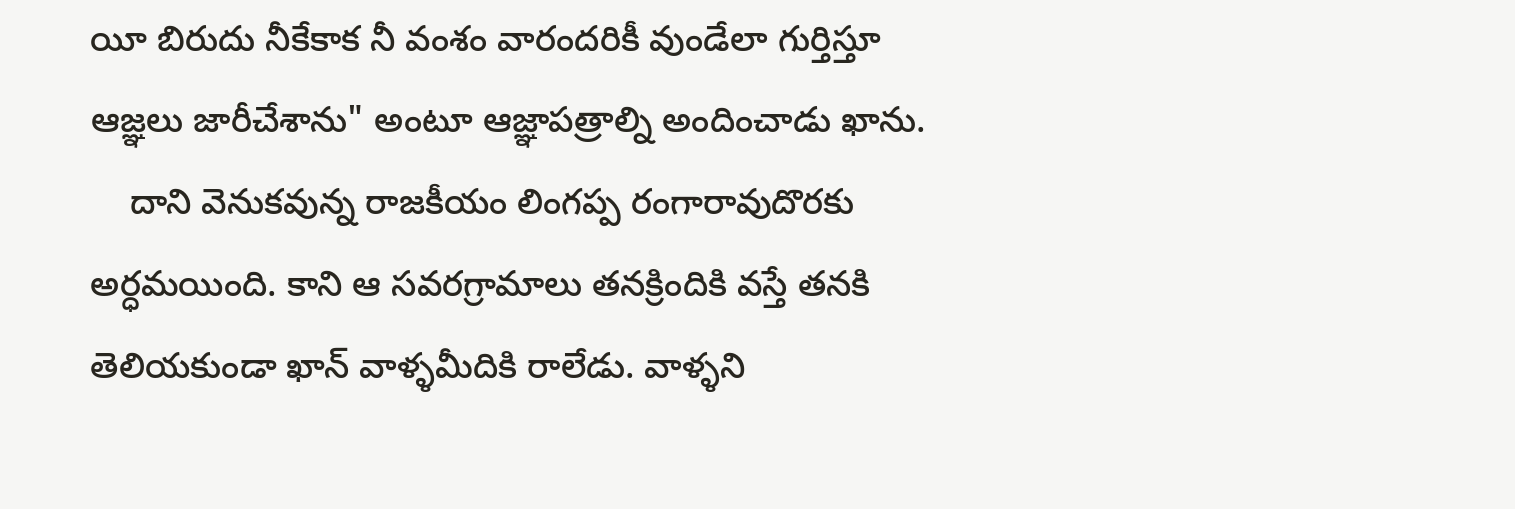యీ బిరుదు నీకేకాక నీ వంశం వారందరికీ వుండేలా గుర్తిస్తూ ఆజ్ఞలు జారీచేశాను" అంటూ ఆజ్ఞాపత్రాల్ని అందించాడు ఖాను.
    దాని వెనుకవున్న రాజకీయం లింగప్ప రంగారావుదొరకు అర్ధమయింది. కాని ఆ సవరగ్రామాలు తనక్రిందికి వస్తే తనకి తెలియకుండా ఖాన్ వాళ్ళమీదికి రాలేడు. వాళ్ళని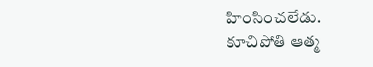హింసించలేడు. కూచిపోతి ఆత్మ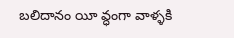బలిదానం యీ వ్ధంగా వాళ్ళకి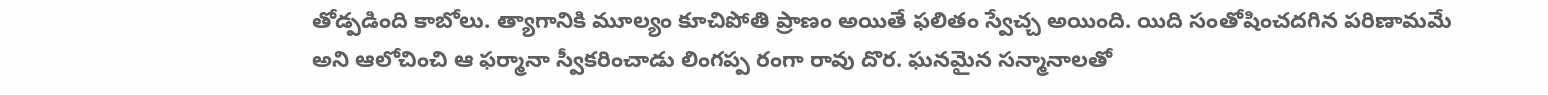తోడ్పడింది కాబోలు. త్యాగానికి మూల్యం కూచిపోతి ప్రాణం అయితే ఫలితం స్వేచ్చ అయింది. యిది సంతోషించదగిన పరిణామమే అని ఆలోచించి ఆ ఫర్మానా స్వీకరించాడు లింగప్ప రంగా రావు దొర. ఘనమైన సన్మానాలతో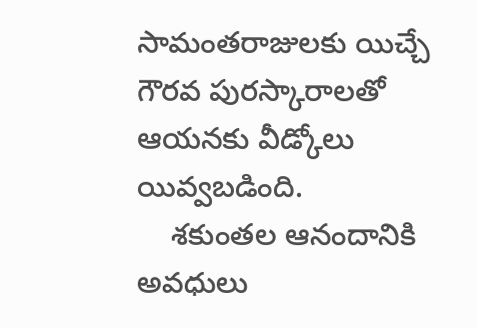సామంతరాజులకు యిచ్చే గౌరవ పురస్కారాలతో ఆయనకు వీడ్కోలు యివ్వబడింది.
    శకుంతల ఆనందానికి అవధులు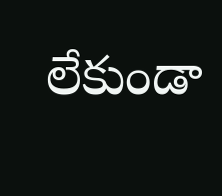లేకుండా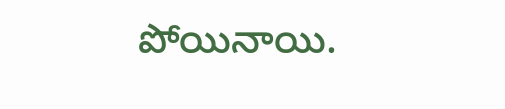పోయినాయి.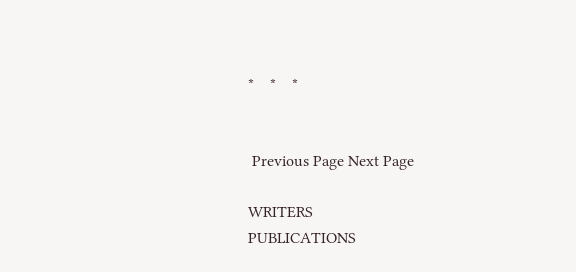*    *    *


 Previous Page Next Page

WRITERS
PUBLICATIONS